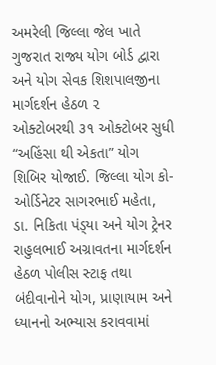અમરેલી જિલ્લા જેલ ખાતે ગુજરાત રાજ્ય યોગ બોર્ડ દ્વારા અને યોગ સેવક શિશપાલજીના માર્ગદર્શન હેઠળ ૨
ઓક્ટોબરથી ૩૧ ઓક્ટોબર સુધી “અહિંસા થી એકતા” યોગ શિબિર યોજાઈ. જિલ્લા યોગ કો-ઓર્ડિનેટર સાગરભાઈ મહેતા, ડા. નિકિતા પંડ્‌યા અને યોગ ટ્રેનર રાહુલભાઈ અગ્રાવતના માર્ગદર્શન હેઠળ પોલીસ સ્ટાફ તથા બંદીવાનોને યોગ, પ્રાણાયામ અને ધ્યાનનો અભ્યાસ કરાવવામાં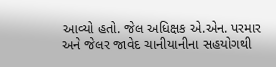આવ્યો હતો. જેલ અધિક્ષક એ.એન. પરમાર અને જેલર જાવેદ ચાનીયાનીના સહયોગથી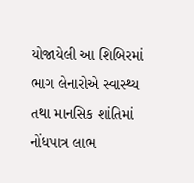યોજાયેલી આ શિબિરમાં ભાગ લેનારોએ સ્વાસ્થ્ય તથા માનસિક શાંતિમાં નોંધપાત્ર લાભ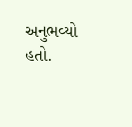અનુભવ્યો હતો.